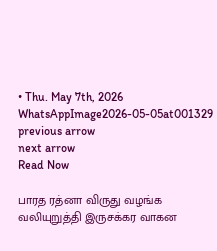• Thu. May 7th, 2026
WhatsAppImage2026-05-05at001329
previous arrow
next arrow
Read Now

பாரத ரத்னா விருது வழங்க வலியுறுத்தி இருசக்கர வாகன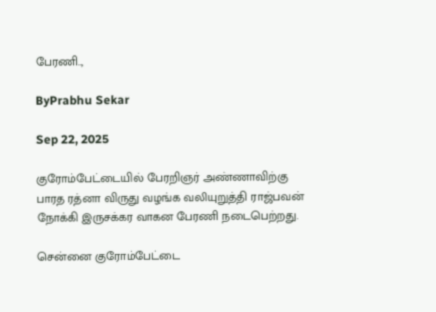பேரணி..,

ByPrabhu Sekar

Sep 22, 2025

குரோம்பேட்டையில் பேரறிஞர் அண்ணாவிற்கு பாரத ரத்னா விருது வழங்க வலியுறுத்தி ராஜ்பவன் நோக்கி இருசக்கர வாகன பேரணி நடைபெற்றது.

சென்னை குரோம்பேட்டை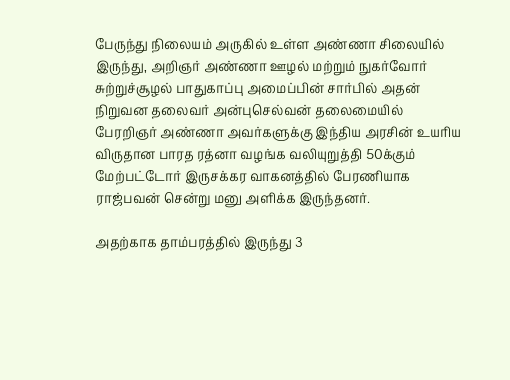பேருந்து நிலையம் அருகில் உள்ள அண்ணா சிலையில் இருந்து, அறிஞர் அண்ணா ஊழல் மற்றும் நுகர்வோர் சுற்றுச்சூழல் பாதுகாப்பு அமைப்பின் சார்பில் அதன் நிறுவன தலைவர் அன்புசெல்வன் தலைமையில் பேரறிஞர் அண்ணா அவர்களுக்கு இந்திய அரசின் உயரிய விருதான பாரத ரத்னா வழங்க வலியுறுத்தி 50க்கும் மேற்பட்டோர் இருசக்கர வாகனத்தில் பேரணியாக ராஜ்பவன் சென்று மனு அளிக்க இருந்தனர்.

அதற்காக தாம்பரத்தில் இருந்து 3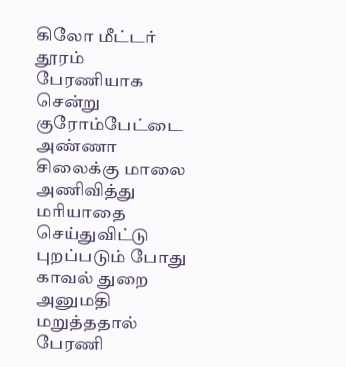கிலோ மீட்டர் தூரம் பேரணியாக சென்று குரோம்பேட்டை அண்ணா சிலைக்கு மாலை அணிவித்து மரியாதை செய்துவிட்டு புறப்படும் போது காவல் துறை அனுமதி மறுத்ததால் பேரணி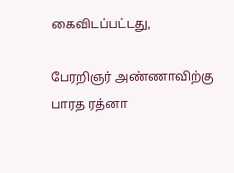கைவிடப்பட்டது,

பேரறிஞர் அண்ணாவிற்கு பாரத ரத்னா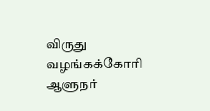விருது வழங்கக்கோரி ஆளுநர்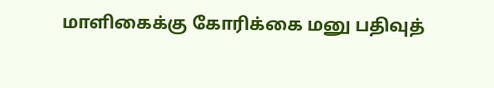மாளிகைக்கு கோரிக்கை மனு பதிவுத்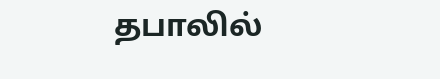தபாலில்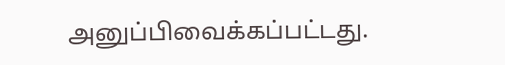அனுப்பிவைக்கப்பட்டது.